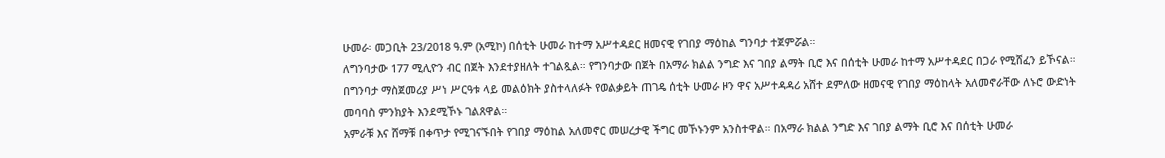ሁመራ፡ መጋቢት 23/2018 ዓ.ም (አሚኮ) በሰቲት ሁመራ ከተማ አሥተዳደር ዘመናዊ የገበያ ማዕከል ግንባታ ተጀምሯል።
ለግንባታው 177 ሚሊዮን ብር በጀት እንደተያዘለት ተገልጿል። የግንባታው በጀት በአማራ ክልል ንግድ እና ገበያ ልማት ቢሮ እና በሰቲት ሁመራ ከተማ አሥተዳደር በጋራ የሚሸፈን ይኾናል።
በግንባታ ማስጀመሪያ ሥነ ሥርዓቱ ላይ መልዕክት ያስተላለፉት የወልቃይት ጠገዴ ሰቲት ሁመራ ዞን ዋና አሥተዳዳሪ አሸተ ደምለው ዘመናዊ የገበያ ማዕከላት አለመኖራቸው ለኑሮ ውድነት መባባስ ምንክያት እንደሚኾኑ ገልጸዋል።
አምራቹ እና ሸማቹ በቀጥታ የሚገናኙበት የገበያ ማዕከል አለመኖር መሠረታዊ ችግር መኾኑንም አንስተዋል። በአማራ ክልል ንግድ እና ገበያ ልማት ቢሮ እና በሰቲት ሁመራ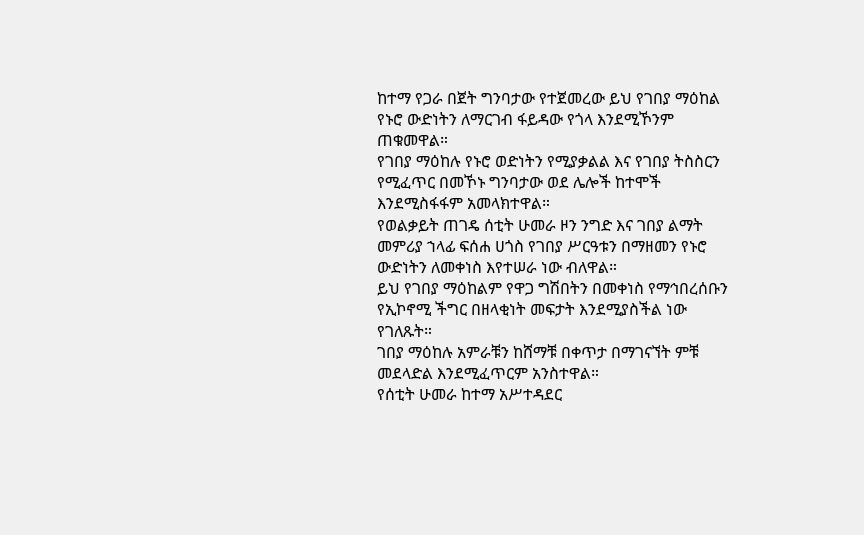ከተማ የጋራ በጀት ግንባታው የተጀመረው ይህ የገበያ ማዕከል የኑሮ ውድነትን ለማርገብ ፋይዳው የጎላ እንደሚኾንም ጠቁመዋል።
የገበያ ማዕከሉ የኑሮ ወድነትን የሚያቃልል እና የገበያ ትስስርን የሚፈጥር በመኾኑ ግንባታው ወደ ሌሎች ከተሞች እንደሚስፋፋም አመላክተዋል።
የወልቃይት ጠገዴ ሰቲት ሁመራ ዞን ንግድ እና ገበያ ልማት መምሪያ ኀላፊ ፍሰሐ ሀጎስ የገበያ ሥርዓቱን በማዘመን የኑሮ ውድነትን ለመቀነስ እየተሠራ ነው ብለዋል።
ይህ የገበያ ማዕከልም የዋጋ ግሽበትን በመቀነስ የማኅበረሰቡን የኢኮኖሚ ችግር በዘላቂነት መፍታት እንደሚያስችል ነው የገለጹት።
ገበያ ማዕከሉ አምራቹን ከሸማቹ በቀጥታ በማገናኘት ምቹ መደላድል እንደሚፈጥርም አንስተዋል።
የሰቲት ሁመራ ከተማ አሥተዳደር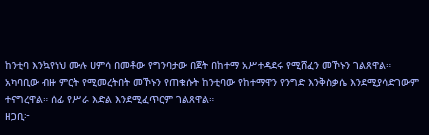ከንቲባ እንኳየነህ ሙሉ ሀምሳ በመቶው የግንባታው በጀት በከተማ አሥተዳደሩ የሚሸፈን መኾኑን ገልጸዋል።
አካባቢው ብዙ ምርት የሚመረትበት መኾኑን የጠቁሱት ከንቲባው የከተማዋን የንግድ እንቅስቃሴ እንደሚያሳድገውም ተናግረዋል። ሰፊ የሥራ እድል እንደሚፈጥርም ገልጸዋል።
ዘጋቢ፦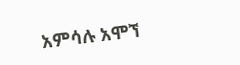አምሳሉ አሞኘ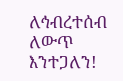ለኅብረተሰብ ለውጥ እንተጋለን!